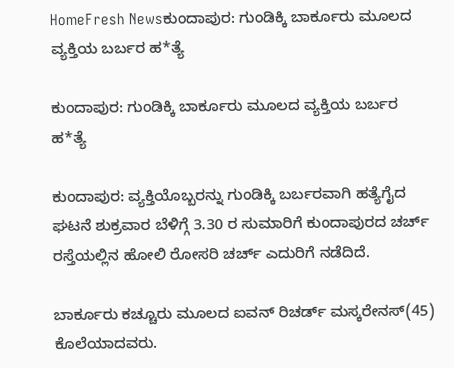HomeFresh Newsಕುಂದಾಪುರ: ಗುಂಡಿಕ್ಕಿ ಬಾರ್ಕೂರು‌ ಮೂಲದ ವ್ಯಕ್ತಿಯ ಬರ್ಬರ ಹ*ತ್ಯೆ

ಕುಂದಾಪುರ: ಗುಂಡಿಕ್ಕಿ ಬಾರ್ಕೂರು‌ ಮೂಲದ ವ್ಯಕ್ತಿಯ ಬರ್ಬರ ಹ*ತ್ಯೆ

ಕುಂದಾಪುರ: ವ್ಯಕ್ತಿಯೊಬ್ಬರನ್ನು ಗುಂಡಿಕ್ಕಿ ಬರ್ಬರವಾಗಿ ಹತ್ಯೆಗೈದ ಘಟನೆ ಶುಕ್ರವಾರ ಬೆಳಿಗ್ಗೆ 3.30 ರ ಸುಮಾರಿಗೆ ಕುಂದಾಪುರದ ಚರ್ಚ್ ರಸ್ತೆಯಲ್ಲಿನ ಹೋಲಿ ರೋಸರಿ ಚರ್ಚ್ ಎದುರಿಗೆ ನಡೆದಿದೆ.

ಬಾರ್ಕೂರು ಕಚ್ಚೂರು ಮೂಲದ ಐವನ್ ರಿಚರ್ಡ್ ಮಸ್ಕರೇನಸ್(45) ಕೊಲೆಯಾದವರು.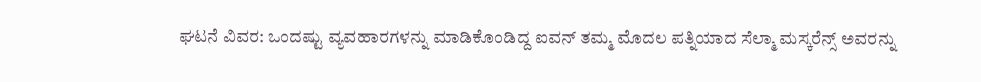ಘಟನೆ ವಿವರ: ಒಂದಷ್ಟು ವ್ಯವಹಾರಗಳನ್ನು ಮಾಡಿಕೊಂಡಿದ್ದ ಐವನ್ ತಮ್ಮ ಮೊದಲ ಪತ್ನಿಯಾದ ಸೆಲ್ಮಾ ಮಸ್ಕರೆನ್ಸ್ ಅವರನ್ನು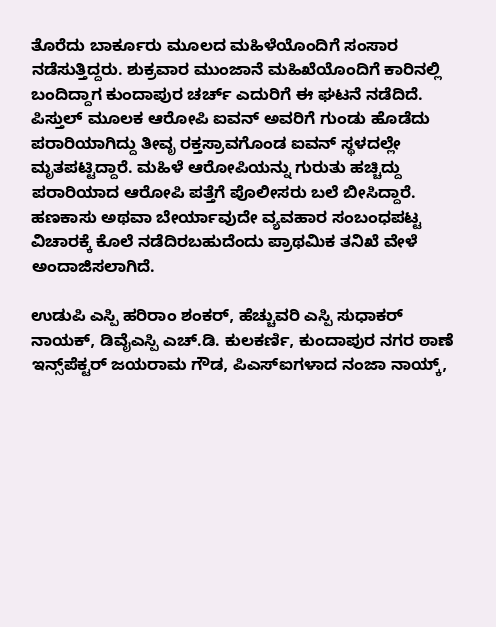ತೊರೆದು ಬಾರ್ಕೂರು ಮೂಲದ ಮಹಿಳೆಯೊಂದಿಗೆ ಸಂಸಾರ ನಡೆಸುತ್ತಿದ್ದರು. ಶುಕ್ರವಾರ ಮುಂಜಾನೆ ಮಹಿಖೆಯೊಂದಿಗೆ ಕಾರಿನಲ್ಲಿ ಬಂದಿದ್ದಾಗ ಕುಂದಾಪುರ ಚರ್ಚ್ ಎದುರಿಗೆ ಈ ಘಟನೆ ನಡೆದಿದೆ. ಪಿಸ್ತುಲ್ ಮೂಲಕ ಆರೋಪಿ ಐವನ್ ಅವರಿಗೆ ಗುಂಡು ಹೊಡೆದು ಪರಾರಿಯಾಗಿದ್ದು ತೀವೃ ರಕ್ತಸ್ರಾವಗೊಂಡ ಐವನ್ ಸ್ಥಳದಲ್ಲೇ ಮೃತಪಟ್ಟಿದ್ದಾರೆ. ಮಹಿಳೆ ಆರೋಪಿಯನ್ನು ಗುರುತು ಹಚ್ಚಿದ್ದು ಪರಾರಿಯಾದ ಆರೋಪಿ ಪತ್ತೆಗೆ ಪೊಲೀಸರು ಬಲೆ ಬೀಸಿದ್ದಾರೆ. ಹಣಕಾಸು ಅಥವಾ ಬೇರ್ಯಾವುದೇ ವ್ಯವಹಾರ ಸಂಬಂಧಪಟ್ಟ ವಿಚಾರಕ್ಕೆ ಕೊಲೆ ನಡೆದಿರಬಹುದೆಂದು ಪ್ರಾಥಮಿಕ ತನಿಖೆ ವೇಳೆ ಅಂದಾಜಿಸಲಾಗಿದೆ.

ಉಡುಪಿ ಎಸ್ಪಿ ಹರಿರಾಂ ಶಂಕರ್, ಹೆಚ್ಚುವರಿ ಎಸ್ಪಿ ಸುಧಾಕರ್ ನಾಯಕ್, ಡಿವೈಎಸ್ಪಿ ಎಚ್.ಡಿ. ಕುಲಕರ್ಣಿ, ಕುಂದಾಪುರ ನಗರ ಠಾಣೆ ಇನ್ಸ್‌ಪೆಕ್ಟರ್ ಜಯರಾಮ ಗೌಡ, ಪಿಎಸ್ಐಗಳಾದ ನಂಜಾ ನಾಯ್ಕ್,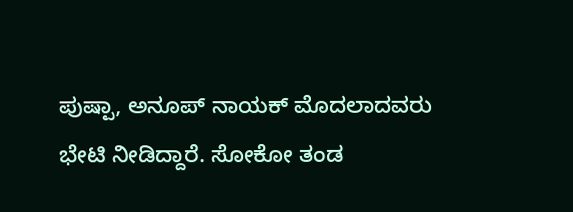ಪುಷ್ಪಾ, ಅನೂಪ್ ನಾಯಕ್ ಮೊದಲಾದವರು ಭೇಟಿ ನೀಡಿದ್ದಾರೆ. ಸೋಕೋ ತಂಡ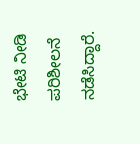ಭೇಟಿ ನೀಡಿ ಪರಿಶೀಲನೆ ನಡೆಸಿದ್ದಾರೆ.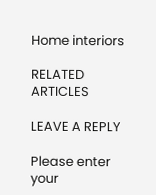Home interiors

RELATED ARTICLES

LEAVE A REPLY

Please enter your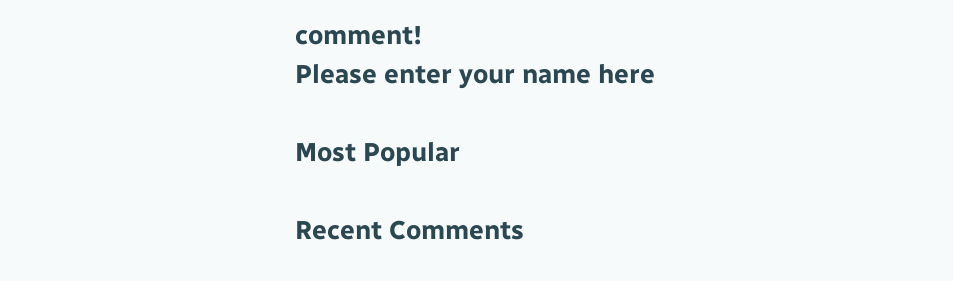comment!
Please enter your name here

Most Popular

Recent Comments